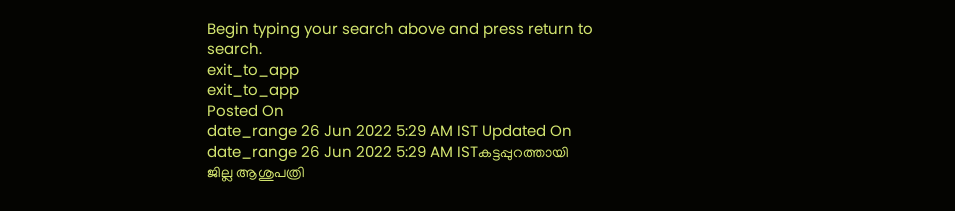Begin typing your search above and press return to search.
exit_to_app
exit_to_app
Posted On
date_range 26 Jun 2022 5:29 AM IST Updated On
date_range 26 Jun 2022 5:29 AM ISTകട്ടപ്പുറത്തായി ജില്ല ആശുപത്രി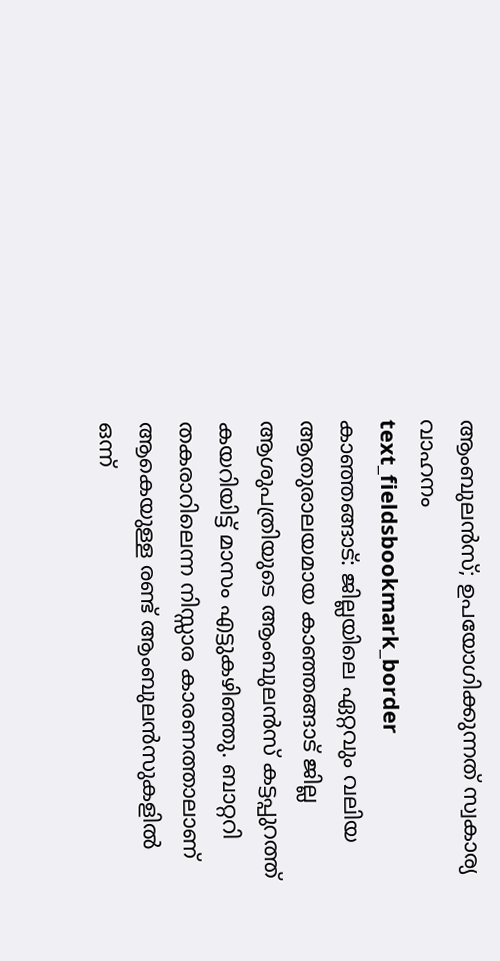ആംബുലൻസ്; ഉപയോഗിക്കുന്നത് സ്വകാര്യ വാഹനം
text_fieldsbookmark_border
കാഞ്ഞങ്ങാട്: ജില്ലയിലെ ഏറ്റവും വലിയ ആതുരാലയമായ കാഞ്ഞങ്ങാട് ജില്ല ആശുപത്രിയുടെ ആംബുലൻസ് കട്ടപ്പുറത്ത് കയറിയിട്ട് മാസം എട്ടുകഴിഞ്ഞു. ബാറ്ററി തകരാറിലെന്ന നിസ്സാര കാരണത്താലാണ് ആകെയുള്ള രണ്ട് ആംബുലൻസുകളിൽ ഒന്ന്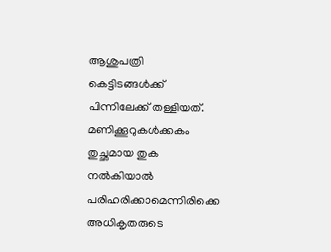ആശുപത്രി കെട്ടിടങ്ങൾക്ക് പിന്നിലേക്ക് തള്ളിയത്. മണിക്കൂറുകൾക്കകം തുച്ഛമായ തുക നൽകിയാൽ പരിഹരിക്കാമെന്നിരിക്കെ അധികൃതരുടെ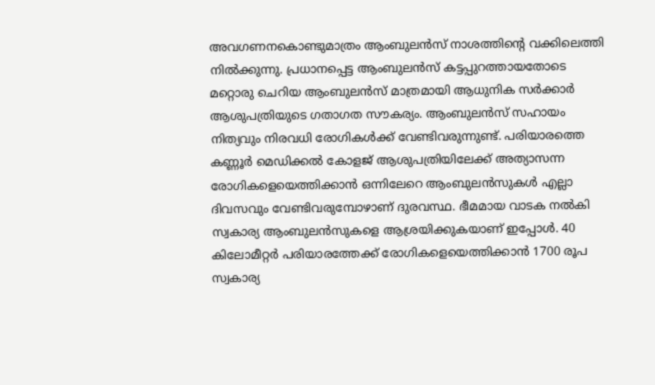അവഗണനകൊണ്ടുമാത്രം ആംബുലൻസ് നാശത്തിന്റെ വക്കിലെത്തി നിൽക്കുന്നു. പ്രധാനപ്പെട്ട ആംബുലൻസ് കട്ടപ്പുറത്തായതോടെ മറ്റൊരു ചെറിയ ആംബുലൻസ് മാത്രമായി ആധുനിക സർക്കാർ ആശുപത്രിയുടെ ഗതാഗത സൗകര്യം. ആംബുലൻസ് സഹായം നിത്യവും നിരവധി രോഗികൾക്ക് വേണ്ടിവരുന്നുണ്ട്. പരിയാരത്തെ കണ്ണൂർ മെഡിക്കൽ കോളജ് ആശുപത്രിയിലേക്ക് അത്യാസന്ന രോഗികളെയെത്തിക്കാൻ ഒന്നിലേറെ ആംബുലൻസുകൾ എല്ലാ ദിവസവും വേണ്ടിവരുമ്പോഴാണ് ദുരവസ്ഥ. ഭീമമായ വാടക നൽകി സ്വകാര്യ ആംബുലൻസുകളെ ആശ്രയിക്കുകയാണ് ഇപ്പോൾ. 40 കിലോമീറ്റർ പരിയാരത്തേക്ക് രോഗികളെയെത്തിക്കാൻ 1700 രൂപ സ്വകാര്യ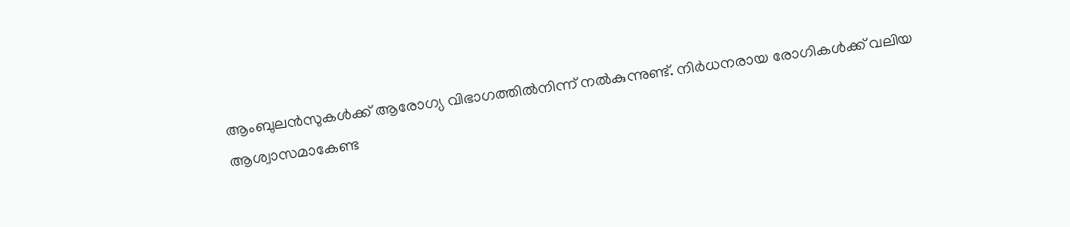ആംബുലൻസുകൾക്ക് ആരോഗ്യ വിഭാഗത്തിൽനിന്ന് നൽകുന്നുണ്ട്. നിർധനരായ രോഗികൾക്ക് വലിയ ആശ്വാസമാകേണ്ട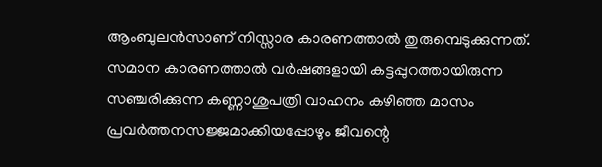ആംബുലൻസാണ് നിസ്സാര കാരണത്താൽ തുരുമ്പെടുക്കുന്നത്. സമാന കാരണത്താൽ വർഷങ്ങളായി കട്ടപ്പുറത്തായിരുന്ന സഞ്ചരിക്കുന്ന കണ്ണാശുപത്രി വാഹനം കഴിഞ്ഞ മാസം പ്രവർത്തനസജ്ജമാക്കിയപ്പോഴും ജീവന്റെ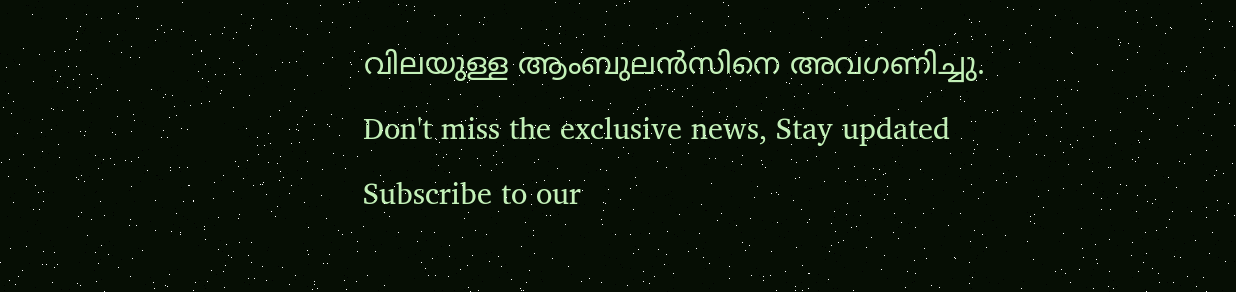വിലയുള്ള ആംബുലൻസിനെ അവഗണിച്ചു.
Don't miss the exclusive news, Stay updated
Subscribe to our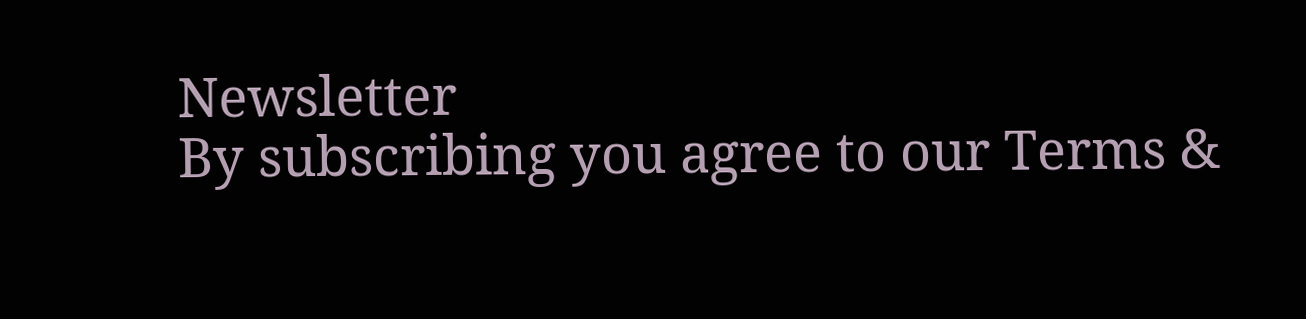Newsletter
By subscribing you agree to our Terms &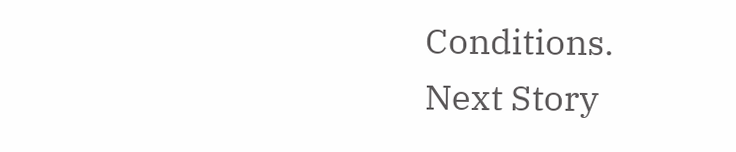Conditions.
Next Story